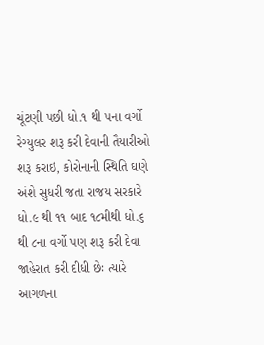ચૂંટણી પછી ધો.૧ થી ૫ના વર્ગો રેગ્યુલર શરૂ કરી દેવાની તૈયારીઓ શરૂ કરાઇ, કોરોનાની સ્થિતિ ઘણે અંશે સુધરી જતા રાજય સરકારે ધો.૯ થી ૧૧ બાદ ૧૮મીથી ધો.૬ થી ૮ના વર્ગો પણ શરૂ કરી દેવા જાહેરાત કરી દીધી છેઃ ત્યારે આગળના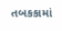તબકકામાં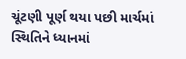ચૂંટણી પૂર્ણ થયા પછી માર્ચમાં સ્થિતિને ધ્યાનમાં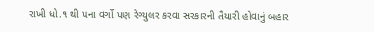રાખી ધો.૧ થી ૫ના વર્ગો પણ રેગ્યુલર કરવા સરકારની તૈયારી હોવાનું બહાર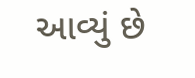આવ્યું છે